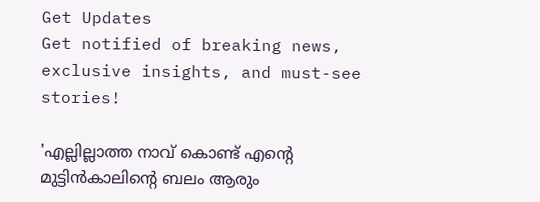Get Updates
Get notified of breaking news, exclusive insights, and must-see stories!

'എല്ലില്ലാത്ത നാവ് കൊണ്ട് എന്റെ മുട്ടിന്‍കാലിന്റെ ബലം ആരും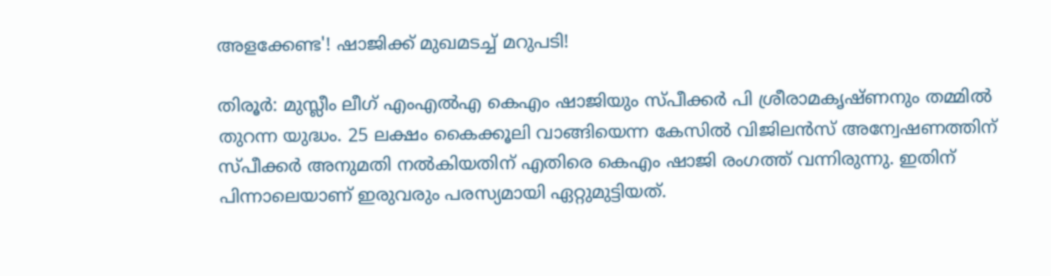അളക്കേണ്ട'! ഷാജിക്ക് മുഖമടച്ച് മറുപടി!

തിരൂര്‍: മുസ്ലീം ലീഗ് എംഎല്‍എ കെഎം ഷാജിയും സ്പീക്കര്‍ പി ശ്രീരാമകൃഷ്ണനും തമ്മില്‍ തുറന്ന യുദ്ധം. 25 ലക്ഷം കൈക്കൂലി വാങ്ങിയെന്ന കേസില്‍ വിജിലന്‍സ് അന്വേഷണത്തിന് സ്പീക്കര്‍ അനുമതി നല്‍കിയതിന് എതിരെ കെഎം ഷാജി രംഗത്ത് വന്നിരുന്നു. ഇതിന് പിന്നാലെയാണ് ഇരുവരും പരസ്യമായി ഏറ്റുമുട്ടിയത്.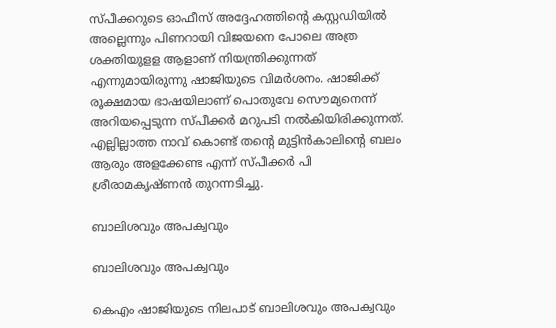സ്പീക്കറുടെ ഓഫീസ് അദ്ദേഹത്തിന്റെ കസ്റ്റഡിയില്‍ അല്ലെന്നും പിണറായി വിജയനെ പോലെ അത്ര ശക്തിയുളള ആളാണ് നിയന്ത്രിക്കുന്നത് എന്നുമായിരുന്നു ഷാജിയുടെ വിമര്‍ശനം. ഷാജിക്ക് രൂക്ഷമായ ഭാഷയിലാണ് പൊതുവേ സൌമ്യനെന്ന് അറിയപ്പെടുന്ന സ്പീക്കര്‍ മറുപടി നല്‍കിയിരിക്കുന്നത്. എല്ലില്ലാത്ത നാവ് കൊണ്ട് തന്റെ മുട്ടിന്‍കാലിന്റെ ബലം ആരും അളക്കേണ്ട എന്ന് സ്പീക്കര്‍ പി ശ്രീരാമകൃഷ്ണൻ തുറന്നടിച്ചു.

ബാലിശവും അപക്വവും

ബാലിശവും അപക്വവും

കെഎം ഷാജിയുടെ നിലപാട് ബാലിശവും അപക്വവും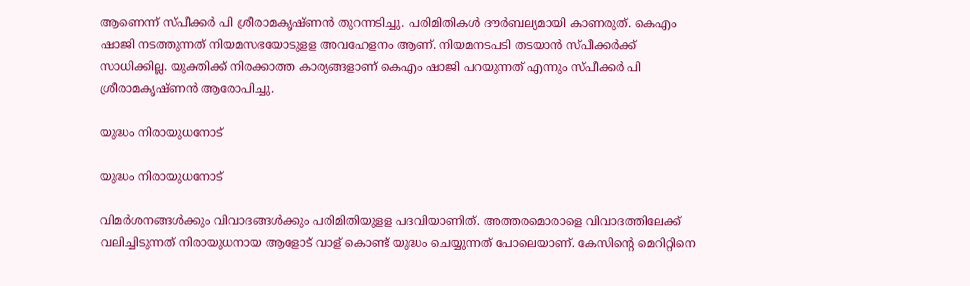ആണെന്ന് സ്പീക്കര്‍ പി ശ്രീരാമകൃഷ്ണന്‍ തുറന്നടിച്ചു. പരിമിതികള്‍ ദൗര്‍ബല്യമായി കാണരുത്. കെഎം ഷാജി നടത്തുന്നത് നിയമസഭയോടുളള അവഹേളനം ആണ്. നിയമനടപടി തടയാന്‍ സ്പീക്കര്‍ക്ക് സാധിക്കില്ല. യുക്തിക്ക് നിരക്കാത്ത കാര്യങ്ങളാണ് കെഎം ഷാജി പറയുന്നത് എന്നും സ്പീക്കര്‍ പി ശ്രീരാമകൃഷ്ണന്‍ ആരോപിച്ചു.

യുദ്ധം നിരായുധനോട്

യുദ്ധം നിരായുധനോട്

വിമര്‍ശനങ്ങള്‍ക്കും വിവാദങ്ങള്‍ക്കും പരിമിതിയുളള പദവിയാണിത്. അത്തരമൊരാളെ വിവാദത്തിലേക്ക് വലിച്ചിടുന്നത് നിരായുധനായ ആളോട് വാള് കൊണ്ട് യുദ്ധം ചെയ്യുന്നത് പോലെയാണ്. കേസിന്റെ മെറിറ്റിനെ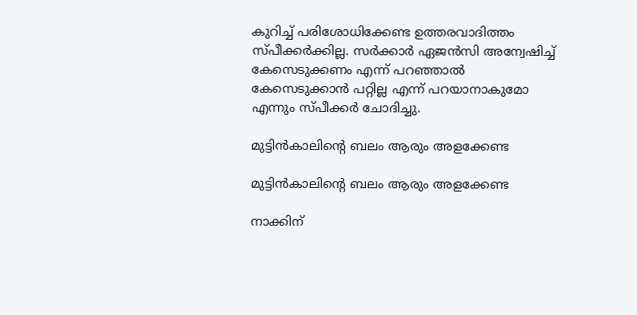കുറിച്ച് പരിശോധിക്കേണ്ട ഉത്തരവാദിത്തം സ്പീക്കര്‍ക്കില്ല. സര്‍ക്കാര്‍ ഏജന്‍സി അന്വേഷിച്ച് കേസെടുക്കണം എന്ന് പറഞ്ഞാല്‍ കേസെടുക്കാന്‍ പറ്റില്ല എന്ന് പറയാനാകുമോ എന്നും സ്പീക്കര്‍ ചോദിച്ചു.

മുട്ടിന്‍കാലിന്റെ ബലം ആരും അളക്കേണ്ട

മുട്ടിന്‍കാലിന്റെ ബലം ആരും അളക്കേണ്ട

നാക്കിന്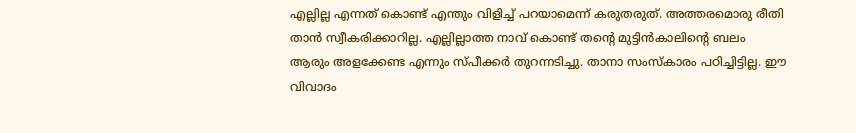എല്ലില്ല എന്നത് കൊണ്ട് എന്തും വിളിച്ച് പറയാമെന്ന് കരുതരുത്. അത്തരമൊരു രീതി താന്‍ സ്വീകരിക്കാറില്ല. എല്ലില്ലാത്ത നാവ് കൊണ്ട് തന്റെ മുട്ടിന്‍കാലിന്റെ ബലം ആരും അളക്കേണ്ട എന്നും സ്പീക്കര്‍ തുറന്നടിച്ചു. താനാ സംസ്‌കാരം പഠിച്ചിട്ടില്ല. ഈ വിവാദം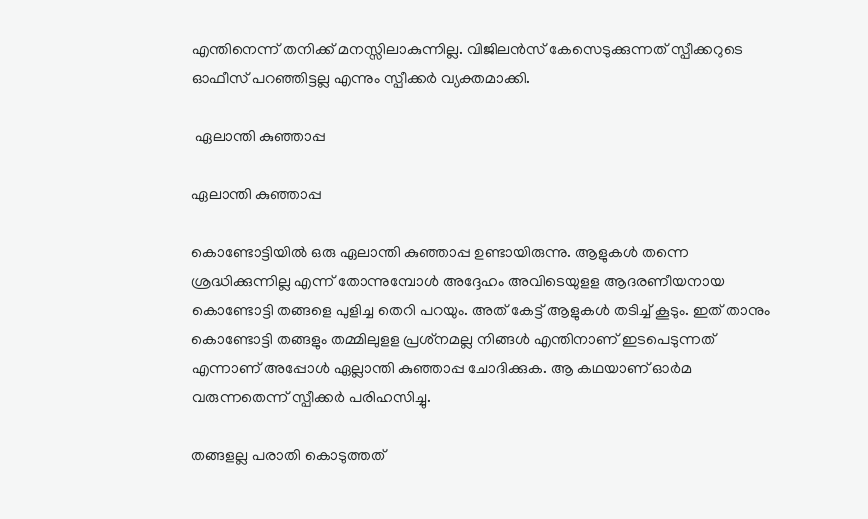എന്തിനെന്ന് തനിക്ക് മനസ്സിലാകുന്നില്ല. വിജിലന്‍സ് കേസെടുക്കുന്നത് സ്പീക്കറുടെ ഓഫീസ് പറഞ്ഞിട്ടല്ല എന്നും സ്പീക്കര്‍ വ്യക്തമാക്കി.

 ഏലാന്തി കുഞ്ഞാപ്പ

ഏലാന്തി കുഞ്ഞാപ്പ

കൊണ്ടോട്ടിയില്‍ ഒരു ഏലാന്തി കുഞ്ഞാപ്പ ഉണ്ടായിരുന്നു. ആളുകള്‍ തന്നെ ശ്രദ്ധിക്കുന്നില്ല എന്ന് തോന്നുമ്പോള്‍ അദ്ദേഹം അവിടെയുളള ആദരണീയനായ കൊണ്ടോട്ടി തങ്ങളെ പുളിച്ച തെറി പറയും. അത് കേട്ട് ആളുകള്‍ തടിച്ച് കൂടും. ഇത് താനും കൊണ്ടോട്ടി തങ്ങളും തമ്മിലുളള പ്രശ്‌നമല്ല നിങ്ങള്‍ എന്തിനാണ് ഇടപെടുന്നത് എന്നാണ് അപ്പോള്‍ ഏല്ലാന്തി കുഞ്ഞാപ്പ ചോദിക്കുക. ആ കഥയാണ് ഓര്‍മ വരുന്നതെന്ന് സ്പീക്കര്‍ പരിഹസിച്ചു.

തങ്ങളല്ല പരാതി കൊടുത്തത്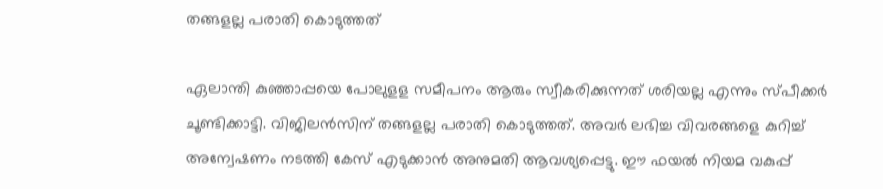തങ്ങളല്ല പരാതി കൊടുത്തത്

ഏലാന്തി കുഞ്ഞാപ്പയെ പോലുളള സമീപനം ആരും സ്വീകരിക്കുന്നത് ശരിയല്ല എന്നും സ്പീക്കര്‍ ചൂണ്ടിക്കാട്ടി. വിജിലന്‍സിന് തങ്ങളല്ല പരാതി കൊടുത്തത്. അവര്‍ ലഭിച്ച വിവരങ്ങളെ കുറിച്ച് അന്വേഷണം നടത്തി കേസ് എടുക്കാന്‍ അനുമതി ആവശ്യപ്പെട്ടു. ഈ ഫയല്‍ നിയമ വകുപ്പ്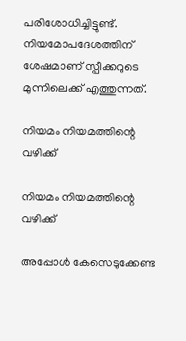പരിശോധിച്ചിട്ടുണ്ട്. നിയമോപദേശത്തിന് ശേഷമാണ് സ്പീക്കറുടെ മുന്നിലെക്ക് എത്തുന്നത്.

നിയമം നിയമത്തിന്റെ വഴിക്ക്

നിയമം നിയമത്തിന്റെ വഴിക്ക്

അപ്പോള്‍ കേസെടുക്കേണ്ട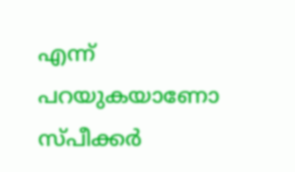എന്ന് പറയുകയാണോ സ്പീക്കര്‍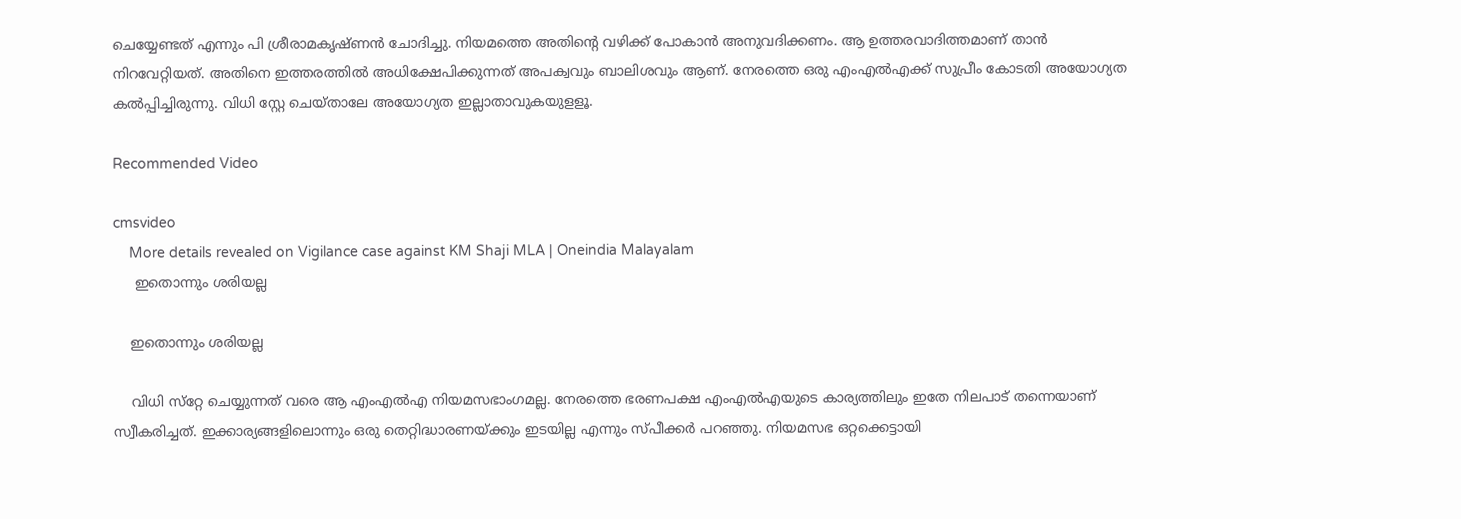ചെയ്യേണ്ടത് എന്നും പി ശ്രീരാമകൃഷ്ണന്‍ ചോദിച്ചു. നിയമത്തെ അതിന്റെ വഴിക്ക് പോകാന്‍ അനുവദിക്കണം. ആ ഉത്തരവാദിത്തമാണ് താന്‍ നിറവേറ്റിയത്. അതിനെ ഇത്തരത്തില്‍ അധിക്ഷേപിക്കുന്നത് അപക്വവും ബാലിശവും ആണ്. നേരത്തെ ഒരു എംഎല്‍എക്ക് സുപ്രീം കോടതി അയോഗ്യത കല്‍പ്പിച്ചിരുന്നു. വിധി സ്റ്റേ ചെയ്താലേ അയോഗ്യത ഇല്ലാതാവുകയുളളൂ.

Recommended Video

cmsvideo
    More details revealed on Vigilance case against KM Shaji MLA | Oneindia Malayalam
     ഇതൊന്നും ശരിയല്ല

    ഇതൊന്നും ശരിയല്ല

    വിധി സ്‌റ്റേ ചെയ്യുന്നത് വരെ ആ എംഎല്‍എ നിയമസഭാംഗമല്ല. നേരത്തെ ഭരണപക്ഷ എംഎല്‍എയുടെ കാര്യത്തിലും ഇതേ നിലപാട് തന്നെയാണ് സ്വീകരിച്ചത്. ഇക്കാര്യങ്ങളിലൊന്നും ഒരു തെറ്റിദ്ധാരണയ്ക്കും ഇടയില്ല എന്നും സ്പീക്കര്‍ പറഞ്ഞു. നിയമസഭ ഒറ്റക്കെട്ടായി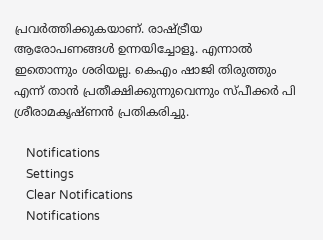പ്രവര്‍ത്തിക്കുകയാണ്. രാഷ്ട്രീയ ആരോപണങ്ങള്‍ ഉന്നയിച്ചോളൂ. എന്നാല്‍ ഇതൊന്നും ശരിയല്ല. കെഎം ഷാജി തിരുത്തും എന്ന് താന്‍ പ്രതീക്ഷിക്കുന്നുവെന്നും സ്പീക്കര്‍ പി ശ്രീരാമകൃഷ്ണന്‍ പ്രതികരിച്ചു.

    Notifications
    Settings
    Clear Notifications
    Notifications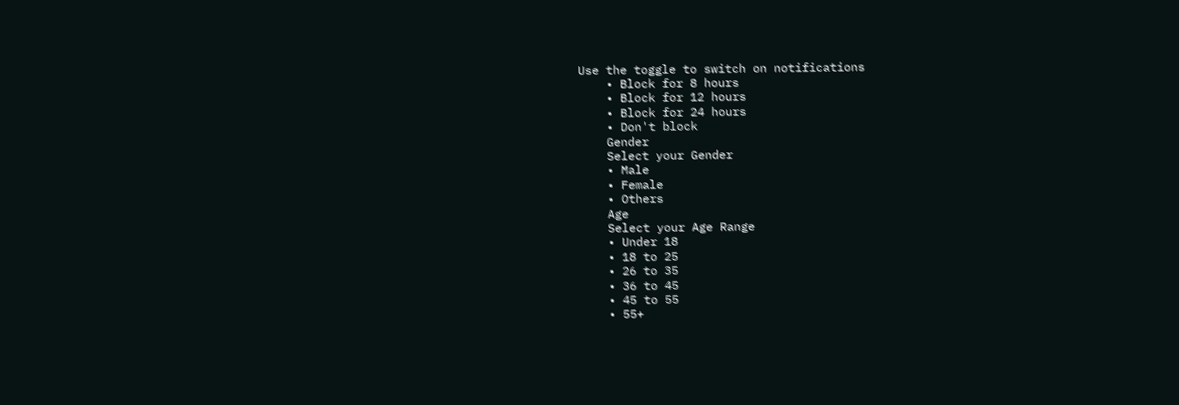Use the toggle to switch on notifications
    • Block for 8 hours
    • Block for 12 hours
    • Block for 24 hours
    • Don't block
    Gender
    Select your Gender
    • Male
    • Female
    • Others
    Age
    Select your Age Range
    • Under 18
    • 18 to 25
    • 26 to 35
    • 36 to 45
    • 45 to 55
    • 55+